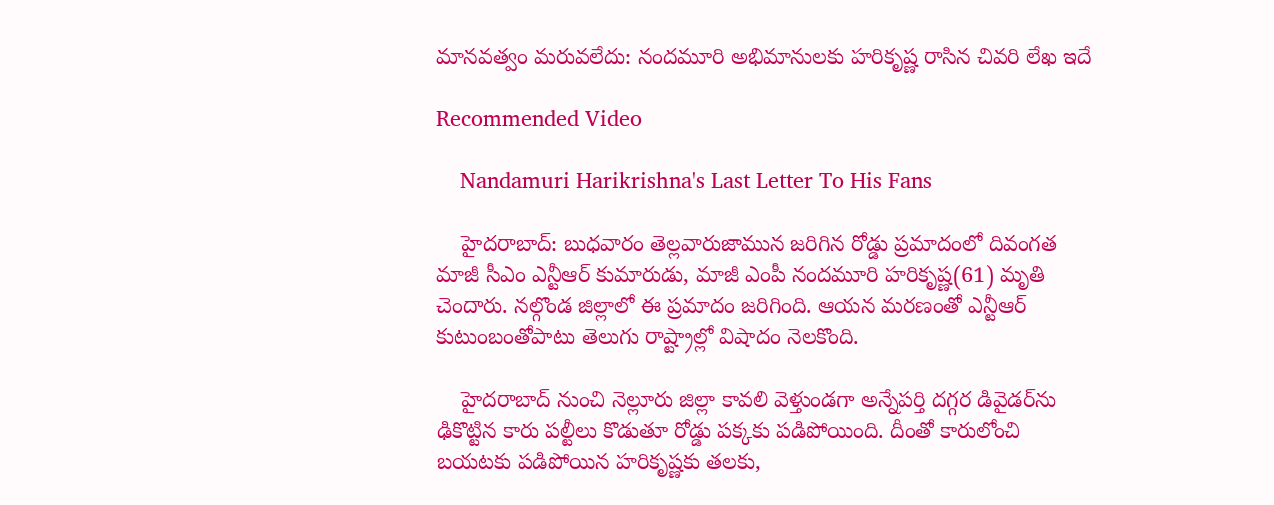మానవత్వం మరువలేదు: నందమూరి అభిమానులకు హరికృష్ణ రాసిన చివరి లేఖ ఇదే

Recommended Video

    Nandamuri Harikrishna's Last Letter To His Fans

    హైదరాబాద్: బుధవారం తెల్లవారుజామున జరిగిన రోడ్డు ప్రమాదంలో దివంగత మాజీ సీఎం ఎన్టీఆర్ కుమారుడు, మాజీ ఎంపీ నందమూరి హరికృష్ణ(61) మృతి చెందారు. నల్గొండ జిల్లాలో ఈ ప్రమాదం జరిగింది. ఆయన మరణంతో ఎన్టీఆర్ కుటుంబంతోపాటు తెలుగు రాష్ట్రాల్లో విషాదం నెలకొంది.

    హైదరాబాద్ నుంచి నెల్లూరు జిల్లా కావలి వెళ్తుండగా అన్నేపర్తి దగ్గర డివైడర్‌ను ఢికొట్టిన కారు పల్టీలు కొడుతూ రోడ్డు పక్కకు పడిపోయింది. దీంతో కారులోంచి బయటకు పడిపోయిన హరికృష్ణకు తలకు,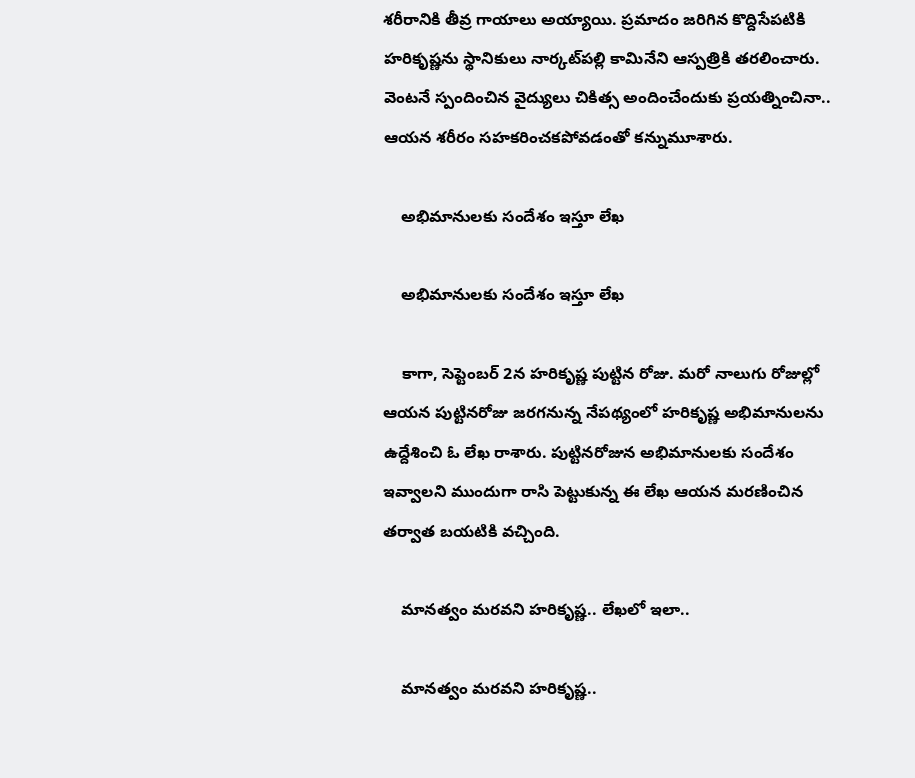శరీరానికి తీవ్ర గాయాలు అయ్యాయి. ప్రమాదం జరిగిన కొద్దిసేపటికి హరికృష్ణను స్థానికులు నార్కట్‌పల్లి కామినేని ఆస్పత్రికి తరలించారు. వెంటనే స్పందించిన వైద్యులు చికిత్స అందించేందుకు ప్రయత్నించినా.. ఆయన శరీరం సహకరించకపోవడంతో కన్నుమూశారు.

    అభిమానులకు సందేశం ఇస్తూ లేఖ

    అభిమానులకు సందేశం ఇస్తూ లేఖ

    కాగా, సెప్టెంబర్ 2న హరికృష్ణ పుట్టిన రోజు. మరో నాలుగు రోజుల్లో ఆయన పుట్టినరోజు జరగనున్న నేపథ్యంలో హరికృష్ణ అభిమానులను ఉద్దేశించి ఓ లేఖ రాశారు. పుట్టినరోజున అభిమానులకు సందేశం ఇవ్వాలని ముందుగా రాసి పెట్టుకున్న ఈ లేఖ ఆయన మరణించిన తర్వాత బయటికి వచ్చింది.

    మానత్వం మరవని హరికృష్ణ.. లేఖలో ఇలా..

    మానత్వం మరవని హరికృష్ణ..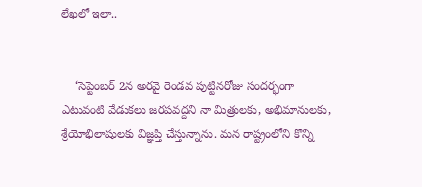లేఖలో ఇలా..


    ‘సెప్టెంబర్ 2న అరవై రెండవ పుట్టినరోజు సందర్భంగా ఎటువంటి వేడుకలు జరపవద్దని నా మిత్రులకు, అభిమానులకు, శ్రేయోభిలాషులకు విజ్ఞప్తి చేస్తున్నాను. మన రాష్ట్రంలోని కొన్ని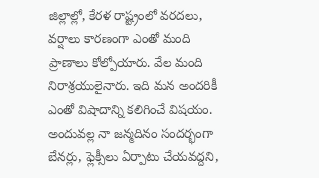జిల్లాల్లో, కేరళ రాష్ట్రంలో వరదలు, వర్షాలు కారణంగా ఎంతో మంది ప్రాణాలు కోల్పోయారు. వేల మంది నిరాశ్రయులైనారు. ఇది మన అందరికీ ఎంతో విషాదాన్ని కలిగించే విషయం. అందువల్ల నా జన్మదినం సందర్భంగా బేనర్లు, ఫ్లెక్సీలు ఏర్పాటు చేయవద్దని,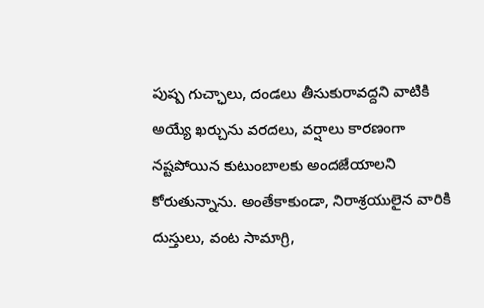పుష్ప గుచ్ఛాలు, దండలు తీసుకురావద్దని వాటికి అయ్యే ఖర్చును వరదలు, వర్షాలు కారణంగా నష్టపోయిన కుటుంబాలకు అందజేయాలని కోరుతున్నాను. అంతేకాకుండా, నిరాశ్రయులైన వారికి దుస్తులు, వంట సామాగ్రి,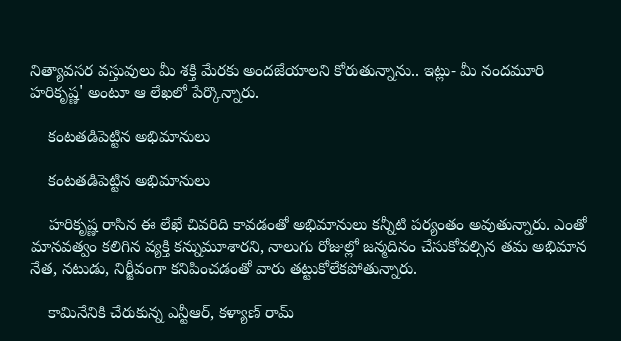నిత్యావసర వస్తువులు మీ శక్తి మేరకు అందజేయాలని కోరుతున్నాను.. ఇట్లు- మీ నందమూరి హరిక‌ృష్ణ' అంటూ ఆ లేఖలో పేర్కొన్నారు.

    కంటతడిపెట్టిన అభిమానులు

    కంటతడిపెట్టిన అభిమానులు

    హరికృష్ణ రాసిన ఈ లేఖే చివరిది కావడంతో అభిమానులు కన్నీటి పర్యంతం అవుతున్నారు. ఎంతో మానవత్వం కలిగిన వ్యక్తి కన్నుమూశారని, నాలుగు రోజుల్లో జన్మదినం చేసుకోవల్సిన తమ అభిమాన నేత, నటుడు, నిర్జీవంగా కనిపించడంతో వారు తట్టుకోలేకపోతున్నారు.

    కామినేనికి చేరుకున్న ఎన్టీఆర్, కళ్యాణ్ రామ్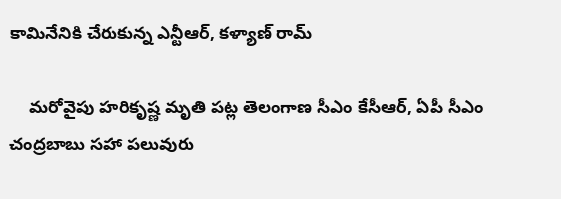కామినేనికి చేరుకున్న ఎన్టీఆర్, కళ్యాణ్ రామ్

    మరోవైపు హరికృష్ణ మృతి పట్ల తెలంగాణ సీఎం కేసీఆర్, ఏపీ సీఎం చంద్రబాబు సహా పలువురు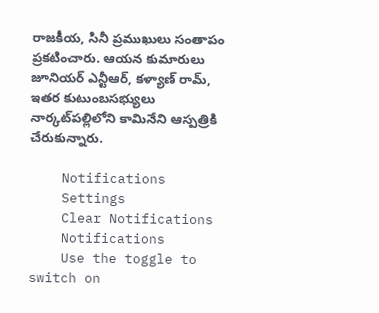రాజకీయ, సినీ ప్రముఖులు సంతాపం ప్రకటించారు. ఆయన కుమారులు జూనియర్ ఎన్టీఆర్, కళ్యాణ్ రామ్, ఇతర కుటుంబసభ్యులు నార్కట్‌పల్లిలోని కామినేని ఆస్పత్రికి చేరుకున్నారు.

    Notifications
    Settings
    Clear Notifications
    Notifications
    Use the toggle to switch on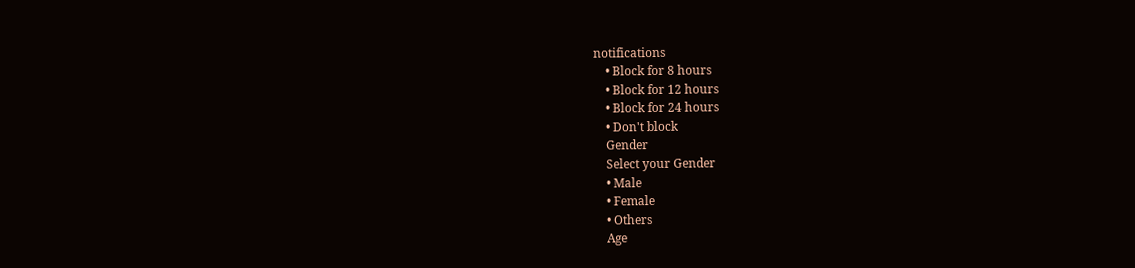notifications
    • Block for 8 hours
    • Block for 12 hours
    • Block for 24 hours
    • Don't block
    Gender
    Select your Gender
    • Male
    • Female
    • Others
    Age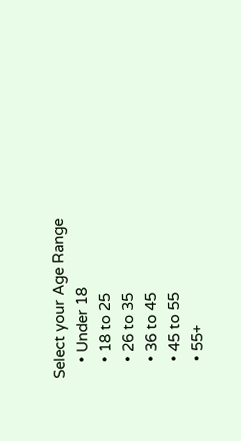Select your Age Range
    • Under 18
    • 18 to 25
    • 26 to 35
    • 36 to 45
    • 45 to 55
    • 55+